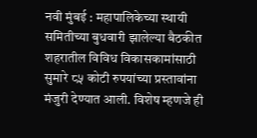नवी मुंबई : महापालिकेच्या स्थायी समितीच्या बुधवारी झालेल्या बैठकीत शहरातील विविध विकासकामांसाठी सुमारे ८५ कोटी रुपयांच्या प्रस्तावांना मंजुरी देण्यात आली. विशेष म्हणजे ही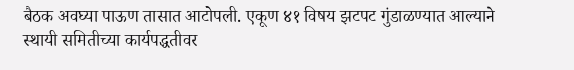बैठक अवघ्या पाऊण तासात आटोपली. एकूण ४१ विषय झटपट गुंडाळण्यात आल्याने स्थायी समितीच्या कार्यपद्धतीवर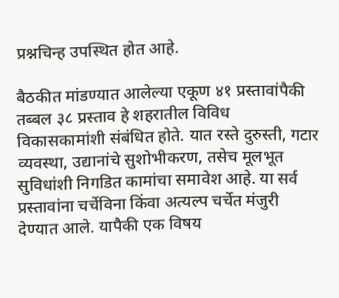प्रश्नचिन्ह उपस्थित होत आहे.

बैठकीत मांडण्यात आलेल्या एकूण ४१ प्रस्तावांपैकी तब्बल ३८ प्रस्ताव हे शहरातील विविध विकासकामांशी संबंधित होते. यात रस्ते दुरुस्ती, गटार व्यवस्था, उद्यानांचे सुशोभीकरण, तसेच मूलभूत सुविधांशी निगडित कामांचा समावेश आहे. या सर्व प्रस्तावांना चर्चेविना किंवा अत्यल्प चर्चेत मंजुरी देण्यात आले. यापैकी एक विषय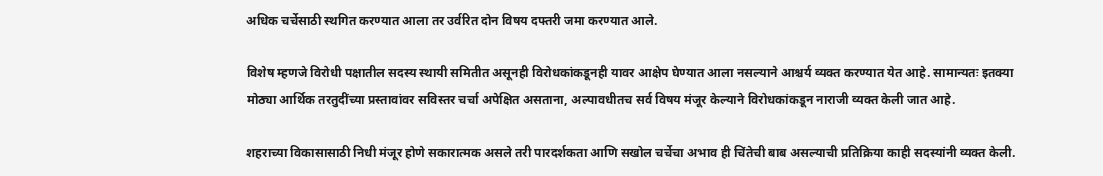अधिक चर्चेसाठी स्थगित करण्यात आला तर उर्वरित दोन विषय दफ्तरी जमा करण्यात आले.

विशेष म्हणजे विरोधी पक्षातील सदस्य स्थायी समितीत असूनही विरोधकांकडूनही यावर आक्षेप घेण्यात आला नसल्याने आश्चर्य व्यक्त करण्यात येत आहे. सामान्यतः इतक्या मोठ्या आर्थिक तरतुदींच्या प्रस्तावांवर सविस्तर चर्चा अपेक्षित असताना, अल्पावधीतच सर्व विषय मंजूर केल्याने विरोधकांकडून नाराजी व्यक्त केली जात आहे.

शहराच्या विकासासाठी निधी मंजूर होणे सकारात्मक असले तरी पारदर्शकता आणि सखोल चर्चेचा अभाव ही चिंतेची बाब असल्याची प्रतिक्रिया काही सदस्यांनी व्यक्त केली.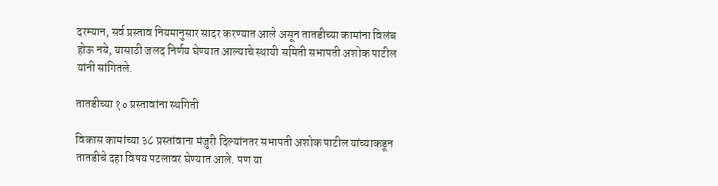दरम्यान, सर्व प्रस्ताव नियमानुसार सादर करण्यात आले असून तातडीच्या कामांना विलंब होऊ नये, यासाठी जलद निर्णय घेण्यात आल्याचे स्थायी समिती सभापती अशोक पाटील यांनी सांगितले.

तातडीच्या १० प्रस्तावांना स्थगिती

विकास कामांच्या ३८ प्रस्तांवाना मंजुरी दिल्यांनतर सभापती अशोक पाटील यांच्याकडून तातडीचे दहा विषय पटलावर घेण्यात आले. पण या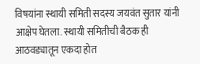विषयांना स्थायी समिती सदस्य जयवंत सुतार यांनी आक्षेप घेतला. स्थायी समितीची बैठक ही आठवड्यातून एकदा होत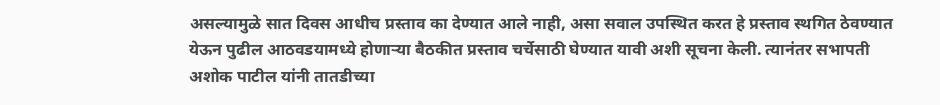असल्यामुळे सात दिवस आधीच प्रस्ताव का देण्यात आले नाही, असा सवाल उपस्थित करत हे प्रस्ताव स्थगित ठेवण्यात येऊन पुढील आठवडयामध्ये होणाऱ्या बैठकीत प्रस्ताव चर्चेसाठी घेण्यात यावी अशी सूचना केली. त्यानंतर सभापती अशोक पाटील यांनी तातडीच्या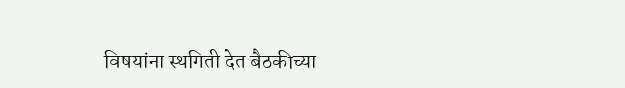विषयांना स्थगिती देत बैठकीच्या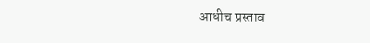आधीच प्रस्ताव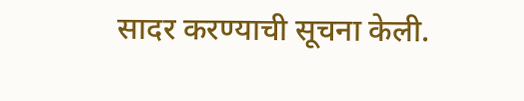सादर करण्याची सूचना केली.